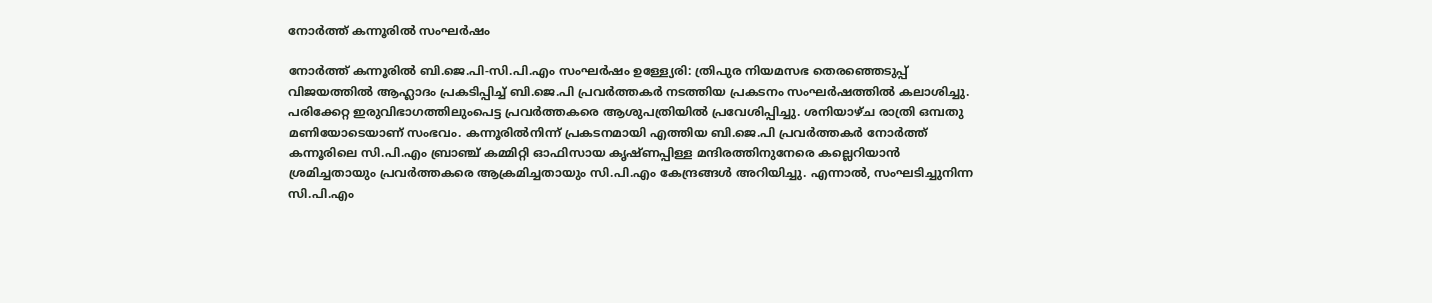നോർത്ത് കന്നൂരില്‍ സംഘര്‍ഷം

നോർത്ത് കന്നൂരില്‍ ബി.ജെ.പി-സി.പി.എം സംഘര്‍ഷം ഉള്ള്യേരി: ത്രിപുര നിയമസഭ തെരഞ്ഞെടുപ്പ് വിജയത്തില്‍ ആഹ്ലാദം പ്രകടിപ്പിച്ച് ബി.ജെ.പി പ്രവര്‍ത്തകര്‍ നടത്തിയ പ്രകടനം സംഘര്‍ഷത്തില്‍ കലാശിച്ചു. പരിക്കേറ്റ ഇരുവിഭാഗത്തിലുംപെട്ട പ്രവര്‍ത്തകരെ ആശുപത്രിയില്‍ പ്രവേശിപ്പിച്ചു. ശനിയാഴ്ച രാത്രി ഒമ്പതു മണിയോടെയാണ് സംഭവം. കന്നൂരില്‍നിന്ന് പ്രകടനമായി എത്തിയ ബി.ജെ.പി പ്രവര്‍ത്തകര്‍ നോര്‍ത്ത് കന്നൂരിലെ സി.പി.എം ബ്രാഞ്ച് കമ്മിറ്റി ഓഫിസായ കൃഷ്ണപ്പിള്ള മന്ദിരത്തിനുനേരെ കല്ലെറിയാന്‍ ശ്രമിച്ചതായും പ്രവര്‍ത്തകരെ ആക്രമിച്ചതായും സി.പി.എം കേന്ദ്രങ്ങള്‍ അറിയിച്ചു. എന്നാല്‍, സംഘടിച്ചുനിന്ന സി.പി.എം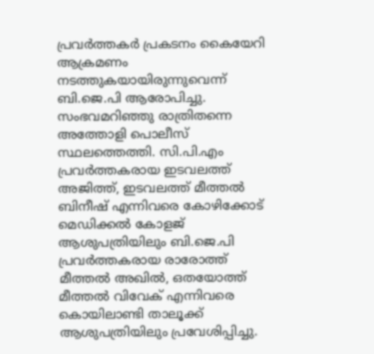പ്രവര്‍ത്തകര്‍ പ്രകടനം കൈയേറി ആക്രമണം നടത്തുകയായിരുന്നുവെന്ന് ബി.ജെ.പി ആരോപിച്ചു. സംഭവമറിഞ്ഞു രാത്രിതന്നെ അത്തോളി പൊലീസ് സ്ഥലത്തെത്തി. സി.പി.എം പ്രവര്‍ത്തകരായ ഇടവലത്ത് അജിത്ത്, ഇടവലത്ത് മീത്തല്‍ ബിനീഷ് എന്നിവരെ കോഴിക്കോട് മെഡിക്കല്‍ കോളജ് ആശുപത്രിയിലും ബി.ജെ.പി പ്രവര്‍ത്തകരായ രാരോത്ത് മീത്തല്‍ അഖിൽ, ഒതയോത്ത് മീത്തല്‍ വിവേക് എന്നിവരെ കൊയിലാണ്ടി താലൂക്ക് ആശുപത്രിയിലും പ്രവേശിപ്പിച്ചു.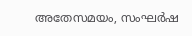അതേസമയം, സംഘര്‍ഷ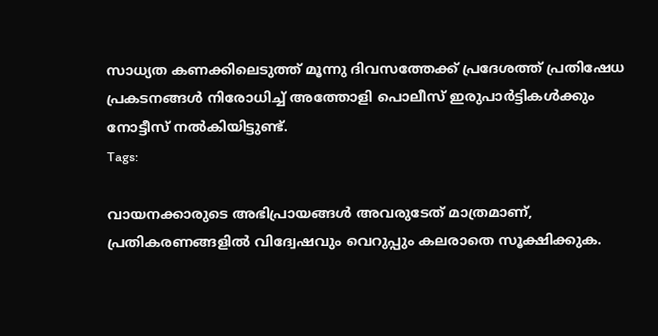സാധ്യത കണക്കിലെടുത്ത് മൂന്നു ദിവസത്തേക്ക് പ്രദേശത്ത് പ്രതിഷേധ പ്രകടനങ്ങള്‍ നിരോധിച്ച് അത്തോളി പൊലീസ് ഇരുപാര്‍ട്ടികള്‍ക്കും നോട്ടീസ് നല്‍കിയിട്ടുണ്ട്.
Tags:

വായനക്കാരുടെ അഭിപ്രായങ്ങള്‍ അവരുടേത് മാത്രമാണ്, പ്രതികരണങ്ങളിൽ വിദ്വേഷവും വെറുപ്പും കലരാതെ സൂക്ഷിക്കുക.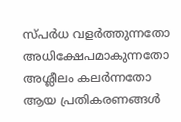സ്പർധ വളർത്തുന്നതോ അധിക്ഷേപമാകുന്നതോ അശ്ലീലം കലർന്നതോ ആയ പ്രതികരണങ്ങൾ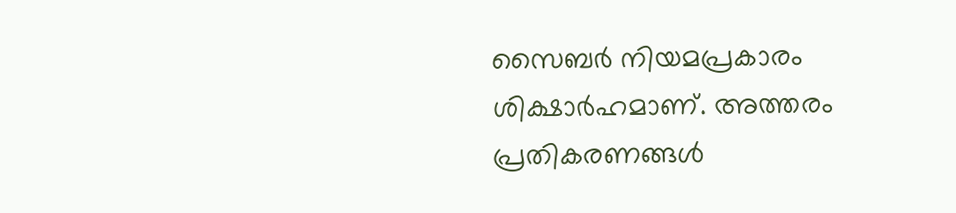സൈബർ നിയമപ്രകാരം ശിക്ഷാർഹമാണ്. അത്തരം പ്രതികരണങ്ങൾ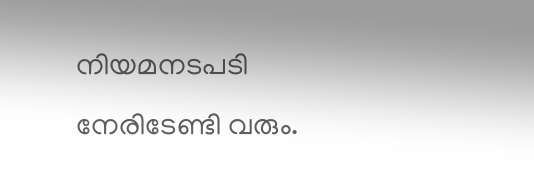നിയമനടപടി നേരിടേണ്ടി വരും.